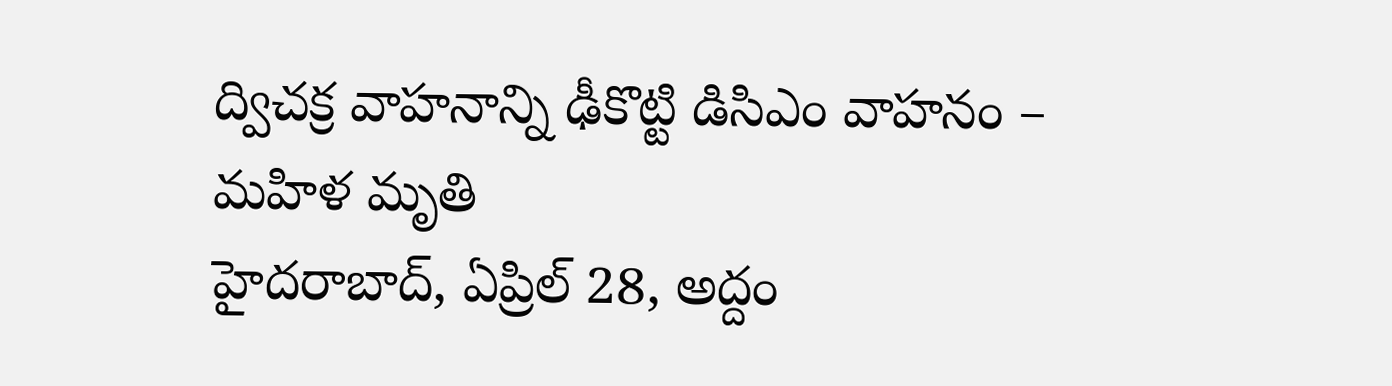ద్విచక్ర వాహనాన్ని ఢీకొట్టి డిసిఎం వాహనం – మహిళ మృతి
హైదరాబాద్, ఏప్రిల్ 28, అద్దం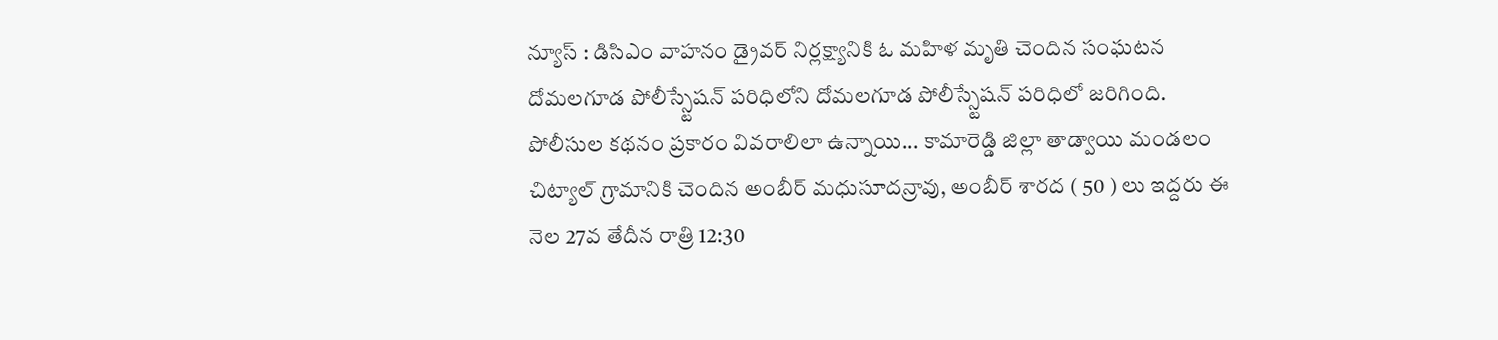న్యూస్ : డిసిఎం వాహనం డ్రైవర్ నిర్లక్ష్యానికి ఓ మహిళ మృతి చెందిన సంఘటన దోమలగూడ పోలీస్స్టేషన్ పరిధిలోని దోమలగూడ పోలీస్స్టేషన్ పరిధిలో జరిగింది. పోలీసుల కథనం ప్రకారం వివరాలిలా ఉన్నాయి... కామారెడ్డి జిల్లా తాడ్వాయి మండలం చిట్యాల్ గ్రామానికి చెందిన అంబీర్ మధుసూదన్రావు, అంబీర్ శారద ( 50 ) లు ఇద్దరు ఈ నెల 27వ తేదీన రాత్రి 12:30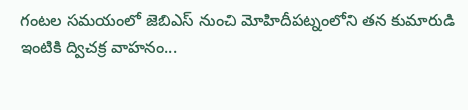గంటల సమయంలో జెబిఎస్ నుంచి మోహిదీపట్నంలోని తన కుమారుడి ఇంటికి ద్విచక్ర వాహనం...